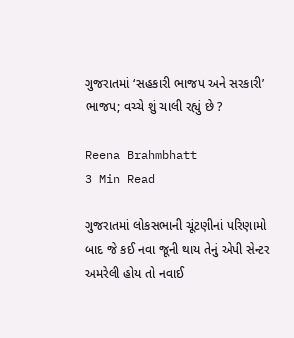ગુજરાતમાં ‘સહકારી ભાજપ અને સરકારી’ ભાજપ; વચ્ચે શું ચાલી રહ્યું છે ?

Reena Brahmbhatt
3 Min Read

ગુજરાતમાં લોકસભાની ચૂંટણીનાં પરિણામો બાદ જે કઈ નવા જૂની થાય તેનું એપી સેન્ટર અમરેલી હોય તો નવાઈ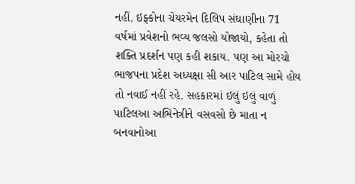નહીં. ઇફ્કોના ચેયરમેન દિલિપ સંઘાણીના 71 વર્ષમાં પ્રવેશનો ભવ્ય જલસો યોજાયો, કહેતા તો શક્તિ પ્રદર્શન પણ કહી શકાય. પણ આ મોરચો ભાજપના પ્રદેશ અધ્યક્ષા સી આર પાટિલ સામે હોય તો નવાઈ નહીં રહે. સહકારમાં ઇલું ઇલું વાળું પાટિલઆ અભિનેત્રીને વસવસો છે માતા ન બનવાનોઆ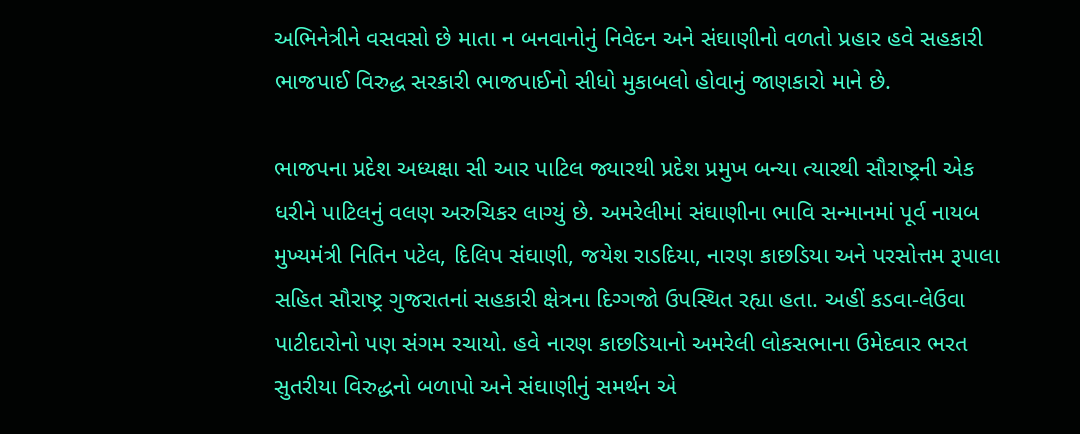અભિનેત્રીને વસવસો છે માતા ન બનવાનોનું નિવેદન અને સંઘાણીનો વળતો પ્રહાર હવે સહકારી ભાજપાઈ વિરુદ્ધ સરકારી ભાજપાઈનો સીધો મુકાબલો હોવાનું જાણકારો માને છે.

ભાજપના પ્રદેશ અધ્યક્ષા સી આર પાટિલ જ્યારથી પ્રદેશ પ્રમુખ બન્યા ત્યારથી સૌરાષ્ટ્રની એક ધરીને પાટિલનું વલણ અરુચિકર લાગ્યું છે. અમરેલીમાં સંઘાણીના ભાવિ સન્માનમાં પૂર્વ નાયબ મુખ્યમંત્રી નિતિન પટેલ, દિલિપ સંઘાણી, જયેશ રાડદિયા, નારણ કાછડિયા અને પરસોત્તમ રૂપાલા સહિત સૌરાષ્ટ્ર ગુજરાતનાં સહકારી ક્ષેત્રના દિગ્ગજો ઉપસ્થિત રહ્યા હતા. અહીં કડવા-લેઉવા પાટીદારોનો પણ સંગમ રચાયો. હવે નારણ કાછડિયાનો અમરેલી લોકસભાના ઉમેદવાર ભરત સુતરીયા વિરુદ્ધનો બળાપો અને સંઘાણીનું સમર્થન એ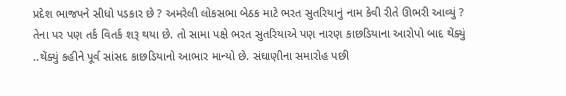પ્રદેશ ભાજપને સીધો પડકાર છે ? અમરેલી લોકસભા બેઠક માટે ભરત સુતરિયાનું નામ કેવી રીતે ઊભરી આવ્યું ? તેના પર પણ તર્ક વિતર્ક શરૂ થયા છે. તો સામા પક્ષે ભરત સુતરિયાએ પણ નારણ કાછડિયાના આરોપો બાદ થેંક્યું ..થેંક્યું કહીને પૂર્વ સાંસદ કાછડિયાનો આભાર માન્યો છે. સંઘાણીના સમારોહ પછી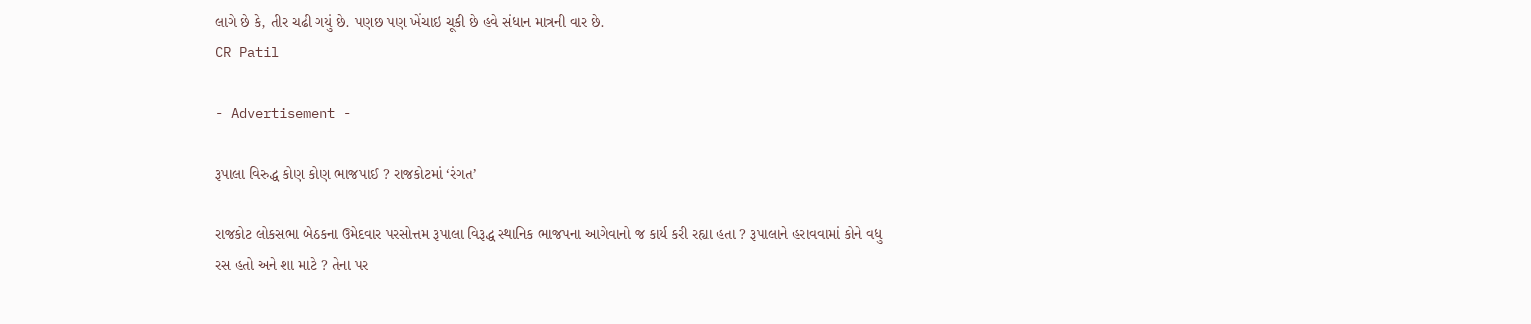લાગે છે કે, તીર ચઢી ગયું છે. પણછ પણ ખેંચાઇ ચૂકી છે હવે સંધાન માત્રની વાર છે.
CR Patil

- Advertisement -

રૂપાલા વિરુદ્ધ કોણ કોણ ભાજપાઈ ? રાજકોટમાં ‘રંગત’

રાજકોટ લોકસભા બેઠકના ઉમેદવાર પરસોત્તમ રૂપાલા વિરૂદ્ધ સ્થાનિક ભાજપના આગેવાનો જ કાર્ય કરી રહ્યા હતા ? રૂપાલાને હરાવવામાં કોને વધુ રસ હતો અને શા માટે ? તેના પર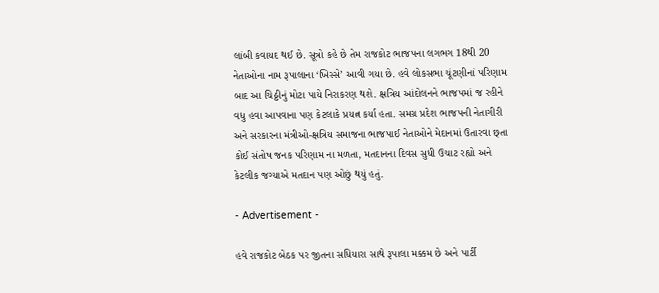લાંબી કવાયદ થઈ છે. સૂત્રો કહે છે તેમ રાજકોટ ભાજપના લગભગ 18થી 20 નેતાઓના નામ રૂપાલાના ‘ખિસ્સે’ આવી ગયા છે. હવે લોકસભા ચૂંટણીનાં પરિણામ બાદ આ ચિઠ્ઠીનું મોટા પાયે નિરાકરણ થશે. ક્ષત્રિય આંદોલનને ભાજપમાં જ રહીને વધુ હવા આપવાના પણ કેટલાકે પ્રયત્ન કર્યા હતા. સમગ્ર પ્રદેશ ભાજપની નેતાગીરી અને સરકારના મંત્રીઓ-ક્ષત્રિય સમાજના ભાજપાઈ નેતાઓને મેદાનમાં ઉતારવા છ્તા કોઈ સંતોષ જનક પરિણામ ના મળતા, મતદાનના દિવસ સુધી ઉચાટ રહ્યો અને કેટલીક જગ્યાએ મતદાન પણ ઓછું થયું હતું.

- Advertisement -

હવે રાજકોટ બેઠક પર જીતના સધિયારા સાથે રૂપાલા મક્કમ છે અને પાર્ટી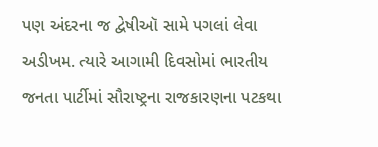પણ અંદરના જ દ્વેષીઑ સામે પગલાં લેવા અડીખમ. ત્યારે આગામી દિવસોમાં ભારતીય જનતા પાર્ટીમાં સૌરાષ્ટ્રના રાજકારણના પટકથા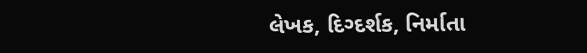લેખક, દિગ્દર્શક, નિર્માતા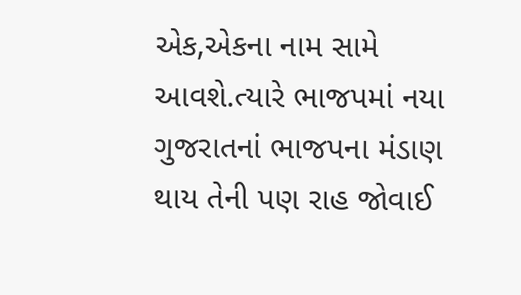એક,એકના નામ સામે આવશે.ત્યારે ભાજપમાં નયા ગુજરાતનાં ભાજપના મંડાણ થાય તેની પણ રાહ જોવાઈ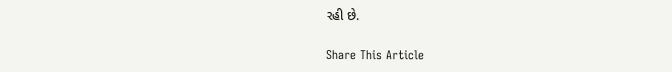રહી છે.

Share This Article